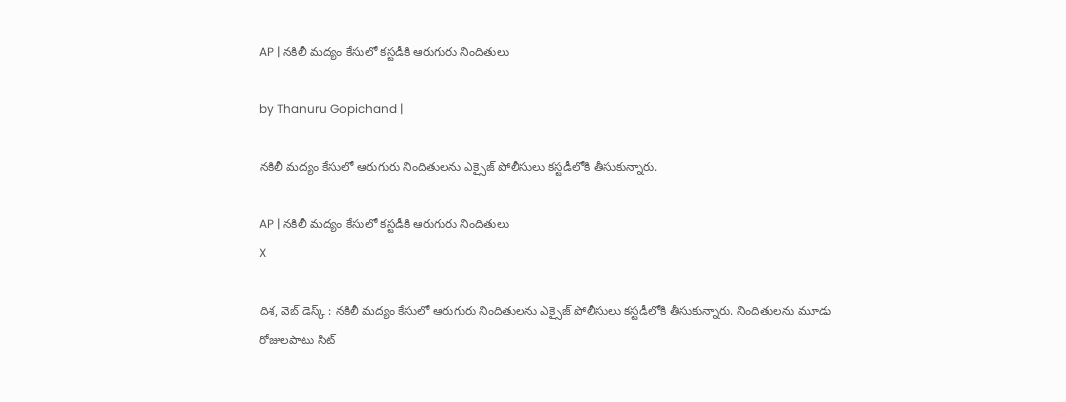AP | నకిలీ మద్యం కేసులో కస్టడీకి ఆరుగురు నిందితులు

by Thanuru Gopichand |

నకిలీ మద్యం కేసులో ఆరుగురు నిందితులను ఎక్సైజ్ పోలీసులు కస్టడీలోకి తీసుకున్నారు.

AP | నకిలీ మద్యం కేసులో కస్టడీకి ఆరుగురు నిందితులు
X

దిశ, వెబ్ డెస్క్ : నకిలీ మద్యం కేసులో ఆరుగురు నిందితులను ఎక్సైజ్ పోలీసులు కస్టడీలోకి తీసుకున్నారు. నిందితులను మూడు రోజులపాటు సిట్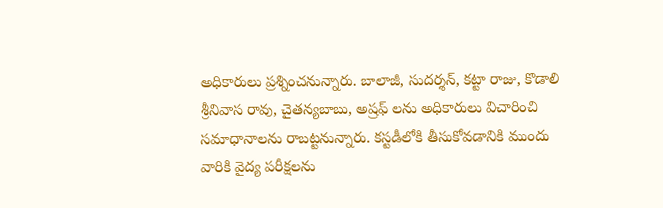అధికారులు ప్రశ్నించనున్నారు. బాలాజీ, సుదర్శన్, కట్టా రాజు, కొడాలి శ్రీనివాస రావు, చైతన్యబాబు, అష్రఫ్ లను అధికారులు విచారించి సమాధానాలను రాబట్టనున్నారు. కస్టడీలోకి తీసుకోవడానికి ముందు వారికి వైద్య పరీక్షలను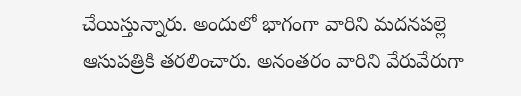చేయిస్తున్నారు. అందులో భాగంగా వారిని మదనపల్లె ఆసుపత్రికి తరలించారు. అనంతరం వారిని వేరువేరుగా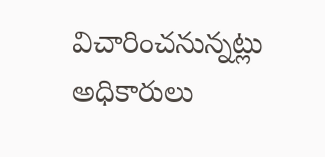విచారించనున్నట్లు అధికారులు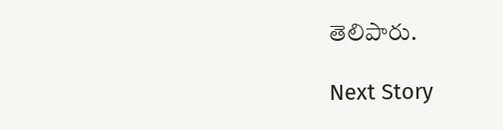తెలిపారు.

Next Story